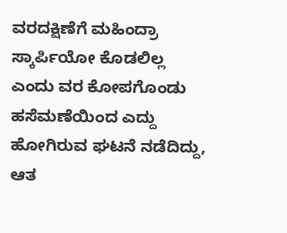ವರದಕ್ಷಿಣೆಗೆ ಮಹಿಂದ್ರಾ ಸ್ಕಾರ್ಪಿಯೋ ಕೊಡಲಿಲ್ಲ ಎಂದು ವರ ಕೋಪಗೊಂಡು ಹಸೆಮಣೆಯಿಂದ ಎದ್ದು ಹೋಗಿರುವ ಘಟನೆ ನಡೆದಿದ್ದು, ಆತ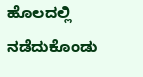ಹೊಲದಲ್ಲಿ ನಡೆದುಕೊಂಡು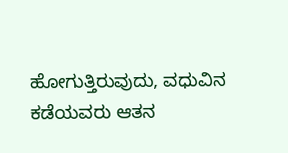ಹೋಗುತ್ತಿರುವುದು, ವಧುವಿನ ಕಡೆಯವರು ಆತನ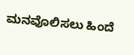ಮನವೊಲಿಸಲು ಹಿಂದೆ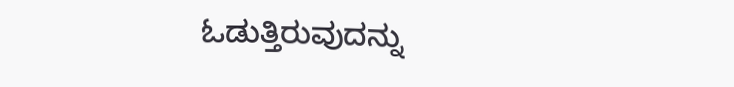ಓಡುತ್ತಿರುವುದನ್ನು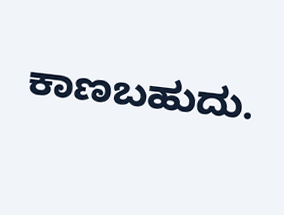ಕಾಣಬಹುದು.